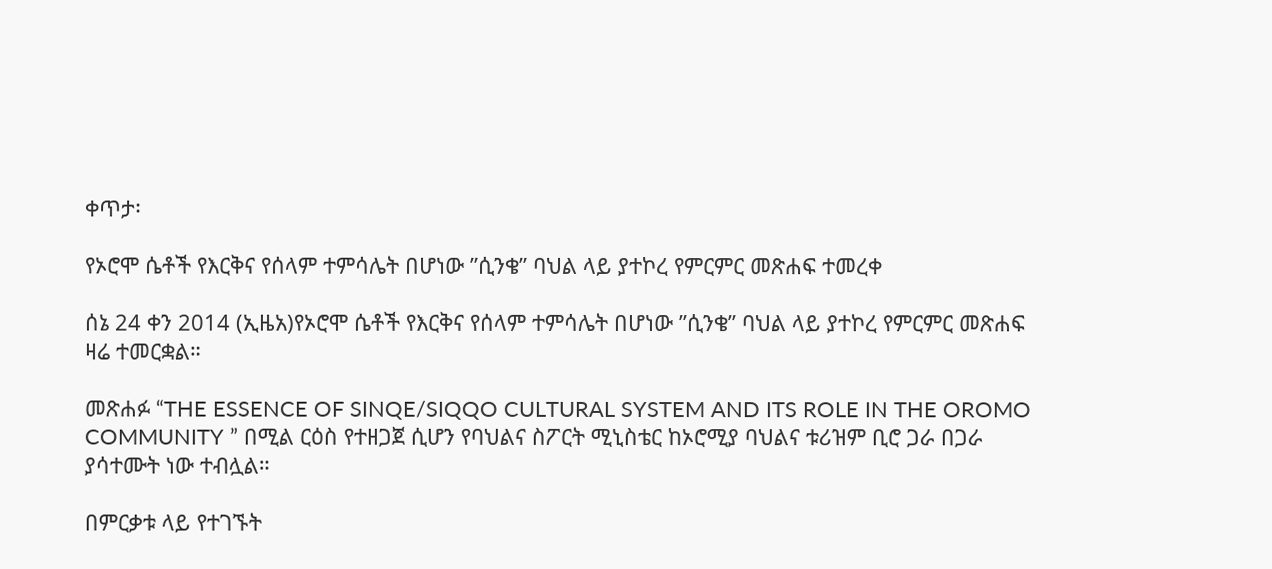ቀጥታ፡

የኦሮሞ ሴቶች የእርቅና የሰላም ተምሳሌት በሆነው ”ሲንቄ” ባህል ላይ ያተኮረ የምርምር መጽሐፍ ተመረቀ

ሰኔ 24 ቀን 2014 (ኢዜአ)የኦሮሞ ሴቶች የእርቅና የሰላም ተምሳሌት በሆነው ”ሲንቄ” ባህል ላይ ያተኮረ የምርምር መጽሐፍ ዛሬ ተመርቋል።

መጽሐፉ “THE ESSENCE OF SINQE/SIQQO CULTURAL SYSTEM AND ITS ROLE IN THE OROMO COMMUNITY ” በሚል ርዕስ የተዘጋጀ ሲሆን የባህልና ስፖርት ሚኒስቴር ከኦሮሚያ ባህልና ቱሪዝም ቢሮ ጋራ በጋራ ያሳተሙት ነው ተብሏል።

በምርቃቱ ላይ የተገኙት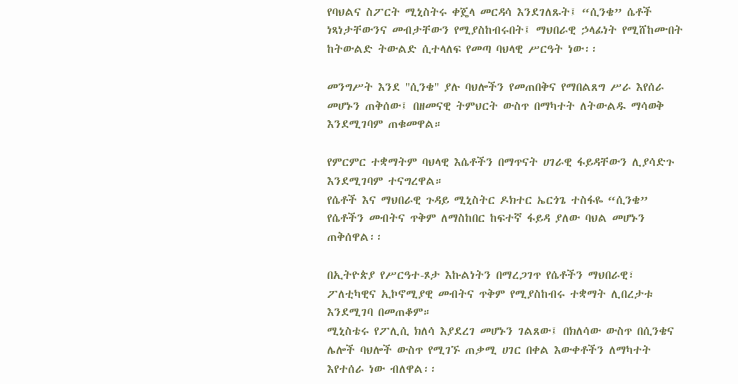የባህልና ስፖርት ሚኒስትሩ ቀጄላ መርዳሳ እንደገለጹት፤ “ሲንቄ” ሴቶች ነጻነታቸውንና መብታቸውን የሚያስከብሩበት፤ ማህበራዊ ኃላፊነት የሚሸከሙበት ከትውልድ ትውልድ ሲተላለፍ የመጣ ባህላዊ ሥርዓት ነው፡፡

መንግሥት እንደ "ሲንቄ" ያሉ ባህሎችን የመጠበቅና የማበልጸግ ሥራ እየሰራ መሆኑን ጠቅሰው፤ በዘመናዊ ትምህርት ውስጥ በማካተት ለትውልዱ ማሳወቅ እንደሚገባም ጠቁመዋል።

የምርምር ተቋማትም ባህላዊ እሴቶችን በማጥናት ሀገራዊ ፋይዳቸውን ሊያሳድጉ እንደሚገባም ተናግረዋል።
የሴቶች እና ማህበራዊ ጉዳይ ሚኒስትር ዶክተር ኤርጎጌ ተስፋዬ “ሲንቄ” የሴቶችን መብትና ጥቅም ለማስከበር ከፍተኛ ፋይዳ ያለው ባህል መሆኑን ጠቅሰዋል፡፡

በኢትዮጵያ የሥርዓተ-ጾታ እኩልነትን በማረጋገጥ የሴቶችን ማህበራዊ፣ ፖለቲካዊና ኢኮኖሚያዊ መብትና ጥቅም የሚያስከብሩ ተቋማት ሊበረታቱ እንደሚገባ በመጠቆም።
ሚኒስቴሩ የፖሊሲ ክለሳ እያደረገ መሆኑን ገልጸው፤ በክለሳው ውስጥ በሲንቄና ሌሎች ባህሎች ውስጥ የሚገኙ ጠቃሚ ሀገር በቀል እውቀቶችን ለማካተት እየተሰራ ነው ብለዋል፡፡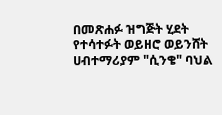በመጽሐፉ ዝግጅት ሂደት የተሳተፉት ወይዘሮ ወይንሸት ሀብተማሪያም "ሲንቄ" ባህል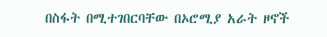በስፋት በሚተገበርባቸው በኦሮሚያ አራት ዞኖች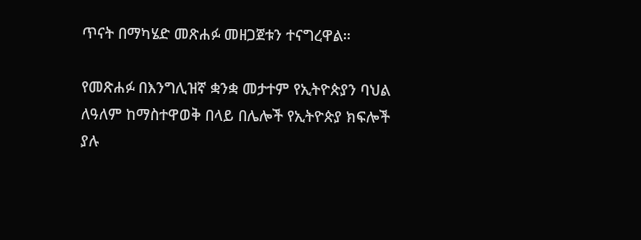ጥናት በማካሄድ መጽሐፉ መዘጋጀቱን ተናግረዋል።

የመጽሐፉ በእንግሊዝኛ ቋንቋ መታተም የኢትዮጵያን ባህል ለዓለም ከማስተዋወቅ በላይ በሌሎች የኢትዮጵያ ክፍሎች ያሉ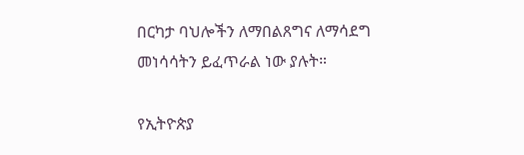በርካታ ባህሎችን ለማበልጸግና ለማሳደግ መነሳሳትን ይፈጥራል ነው ያሉት።

የኢትዮጵያ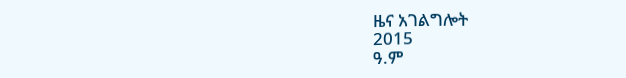ዜና አገልግሎት
2015
ዓ.ም